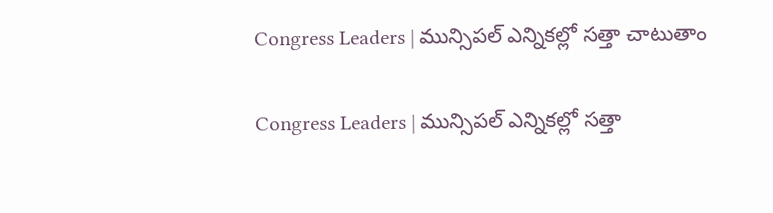Congress Leaders | మున్సిపల్ ఎన్నికల్లో సత్తా చాటుతాం

Congress Leaders | మున్సిపల్ ఎన్నికల్లో సత్తా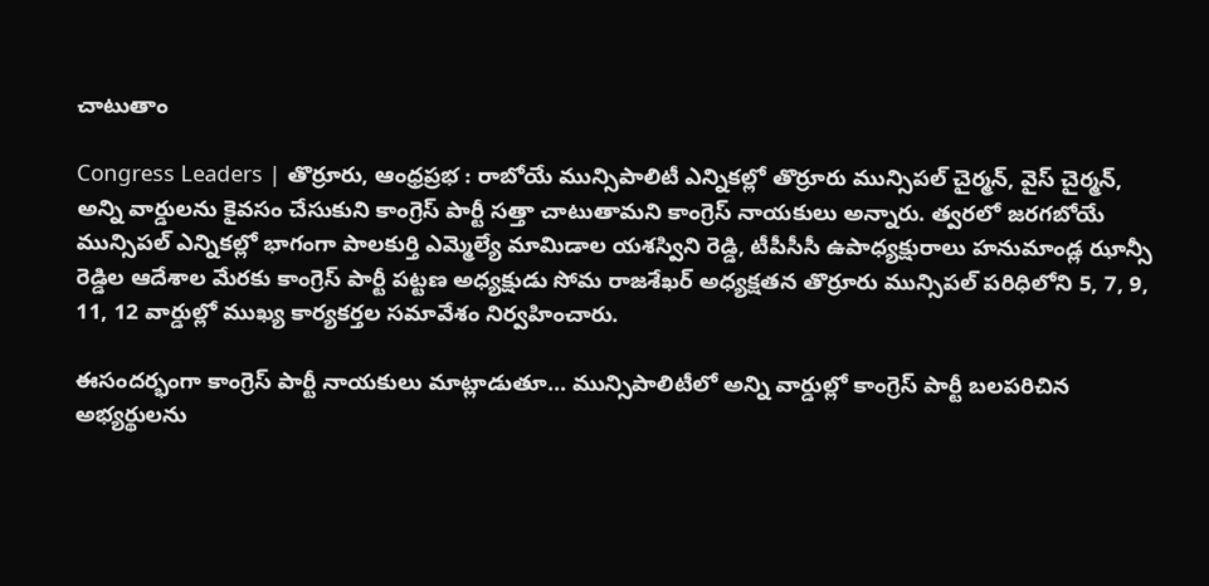చాటుతాం

Congress Leaders | తొర్రూరు, ఆంధ్రప్రభ : రాబోయే మున్సిపాలిటీ ఎన్నికల్లో తొర్రూరు మున్సిపల్ చైర్మన్, వైస్ చైర్మన్, అన్ని వార్డులను కైవసం చేసుకుని కాంగ్రెస్ పార్టీ సత్తా చాటుతామని కాంగ్రెస్ నాయకులు అన్నారు. త్వరలో జరగబోయే మున్సిపల్ ఎన్నికల్లో భాగంగా పాలకుర్తి ఎమ్మెల్యే మామిడాల యశస్విని రెడ్డి, టీపీసీసీ ఉపాధ్యక్షురాలు హనుమాండ్ల ఝాన్సీ రెడ్డిల ఆదేశాల మేరకు కాంగ్రెస్ పార్టీ పట్టణ అధ్యక్షుడు సోమ రాజశేఖర్ అధ్యక్షతన తొర్రూరు మున్సిపల్ పరిధిలోని 5, 7, 9, 11, 12 వార్డుల్లో ముఖ్య కార్యకర్తల సమావేశం నిర్వహించారు.

ఈసందర్భంగా కాంగ్రెస్ పార్టీ నాయకులు మాట్లాడుతూ… మున్సిపాలిటీలో అన్ని వార్డుల్లో కాంగ్రెస్ పార్టీ బలపరిచిన అభ్యర్థులను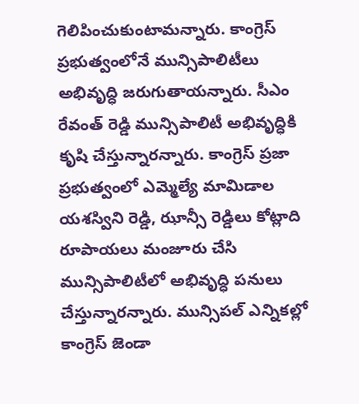గెలిపించుకుంటామన్నారు. కాంగ్రెస్ ప్రభుత్వంలోనే మున్సిపాలిటీలు అభివృద్ధి జరుగుతాయన్నారు. సీఎం రేవంత్ రెడ్డి మున్సిపాలిటీ అభివృద్ధికి కృషి చేస్తున్నారన్నారు. కాంగ్రెస్ ప్రజా ప్రభుత్వంలో ఎమ్మెల్యే మామిడాల యశస్విని రెడ్డి, ఝాన్సీ రెడ్డిలు కోట్లాది రూపాయలు మంజూరు చేసి మున్సిపాలిటీలో అభివృద్ధి పనులు చేస్తున్నారన్నారు. మున్సిపల్ ఎన్నికల్లో కాంగ్రెస్ జెండా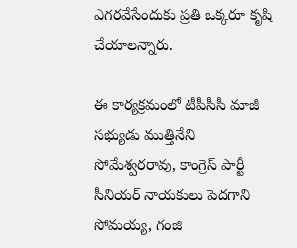ఎగరవేసేందుకు ప్రతి ఒక్కరూ కృషి చేయాలన్నారు.

ఈ కార్యక్రమంలో టీపీసీసీ మాజీ సభ్యుడు ముత్తినేని సోమేశ్వరరావు, కాంగ్రెస్ పార్టీ సీనియర్ నాయకులు పెదగాని సోమయ్య, గంజి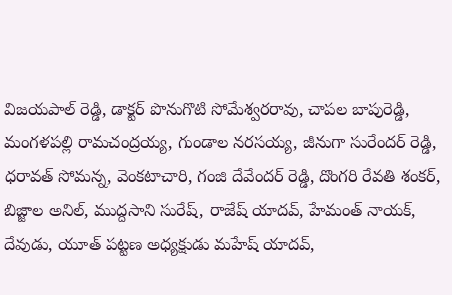విజయపాల్ రెడ్డి, డాక్టర్ పొనుగొటి సోమేశ్వరరావు, చాపల బాపురెడ్డి, మంగళపల్లి రామచంద్రయ్య, గుండాల నరసయ్య, జీనుగా సురేందర్ రెడ్డి, ధరావత్ సోమన్న, వెంకటాచారి, గంజి దేవేందర్ రెడ్డి, దొంగరి రేవతి శంకర్, బిజ్జాల అనిల్, ముద్దసాని సురేష్, రాజేష్ యాదవ్, హేమంత్ నాయక్, దేవుడు, యూత్ పట్టణ అధ్యక్షుడు మహేష్ యాదవ్,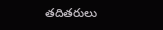తదితరులు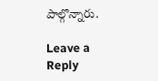పాల్గొన్నారు.

Leave a Reply